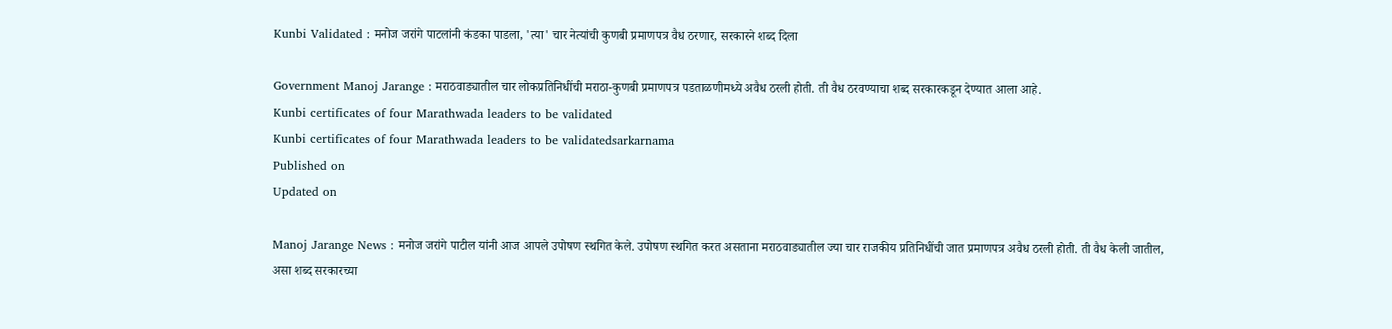Kunbi Validated : मनोज जरांगे पाटलांनी कंडका पाडला, 'त्या' चार नेत्यांची कुणबी प्रमाणपत्र वैध ठरणार, सरकारने शब्द दिला

Government Manoj Jarange : मराठवाड्यातील चार लोकप्रतिनिधींची मराठा-कुणबी प्रमाणपत्र पडताळणीमध्ये अवैध ठरली होती. ती वैध ठरवण्याचा शब्द सरकारकडून देण्यात आला आहे.
Kunbi certificates of four Marathwada leaders to be validated
Kunbi certificates of four Marathwada leaders to be validatedsarkarnama
Published on
Updated on

Manoj Jarange News : मनोज जरांगे पाटील यांनी आज आपले उपोषण स्थगित केले. उपोषण स्थगित करत असताना मराठवाड्यातील ज्या चार राजकीय प्रतिनिधींची जात प्रमाणपत्र अवैध ठरली होती. ती वैध केली जातील, असा शब्द सरकारच्या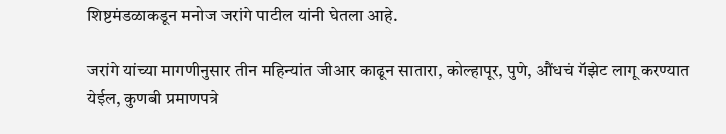शिष्टमंडळाकडून मनोज जरांगे पाटील यांनी घेतला आहे.

जरांगे यांच्या मागणीनुसार तीन महिन्यांत जीआर काढून सातारा, कोल्हापूर, पुणे, औंधचं गॅझेट लागू करण्यात येईल, कुणबी प्रमाणपत्रे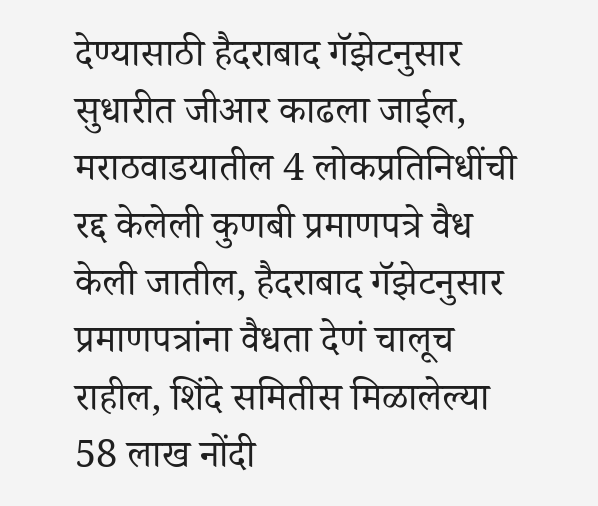देण्यासाठी हैदराबाद गॅझेटनुसार सुधारीत जीआर काढला जाईल, मराठवाडयातील 4 लोकप्रतिनिधींची रद्द केलेली कुणबी प्रमाणपत्रे वैध केली जातील, हैदराबाद गॅझेटनुसार प्रमाणपत्रांना वैधता देणं चालूच राहील, शिंदे समितीस मिळालेल्या 58 लाख नोंदी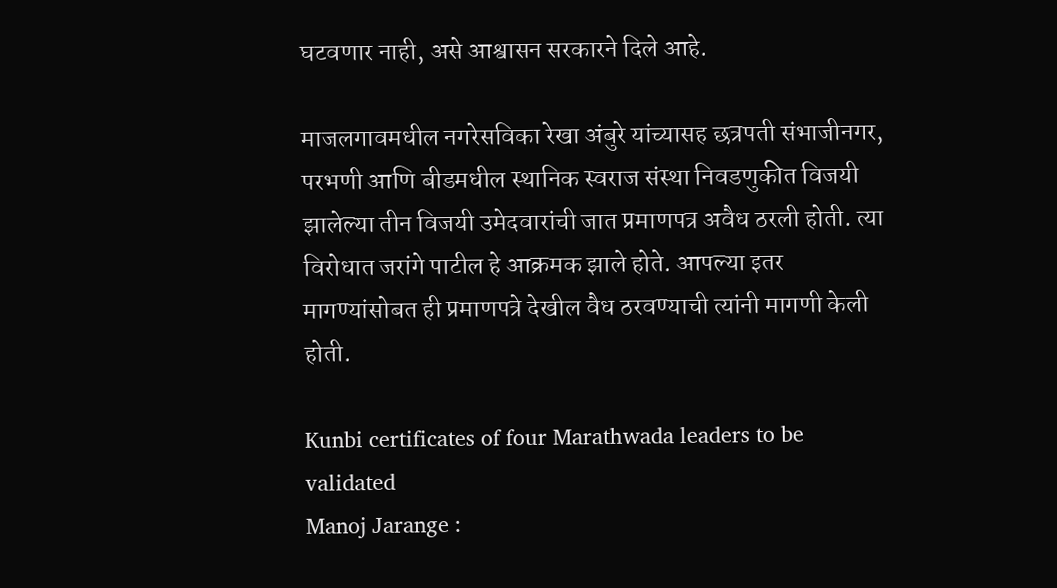घटवणार नाही, असे आश्वासन सरकारने दिले आहे.

माजलगावमधील नगरेसविका रेखा अंबुरे यांच्यासह छत्रपती संभाजीनगर, परभणी आणि बीडमधील स्थानिक स्वराज संस्था निवडणुकीत विजयी झालेल्या तीन विजयी उमेदवारांची जात प्रमाणपत्र अवैध ठरली होती. त्या विरोधात जरांगे पाटील हे आक्रमक झाले होते. आपल्या इतर मागण्यांसोबत ही प्रमाणपत्रे देखील वैध ठरवण्याची त्यांनी मागणी केली होती.

Kunbi certificates of four Marathwada leaders to be validated
Manoj Jarange :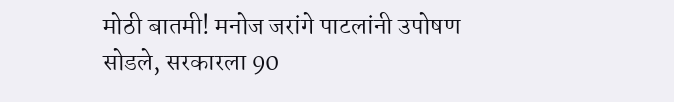मोठी बातमी! मनोज जरांगे पाटलांनी उपोषण सोडले, सरकारला 90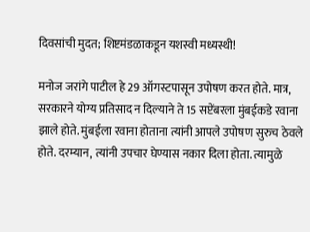दिवसांची मुदत; शिष्टमंडळाकडून यशस्वी मध्यस्थी!

मनोज जरांगे पाटील हे 29 ऑगस्टपासून उपोषण करत होते. मात्र, सरकारने योग्य प्रतिसाद न दिल्याने ते 15 सप्टेंबरला मुंबईकडे रवाना झाले होते. मुंबईला रवाना होताना त्यांनी आपले उपोषण सुरुच ठेवले होते. दरम्यान, त्यांनी उपचार घेण्यास नकार दिला होता. त्यामुळे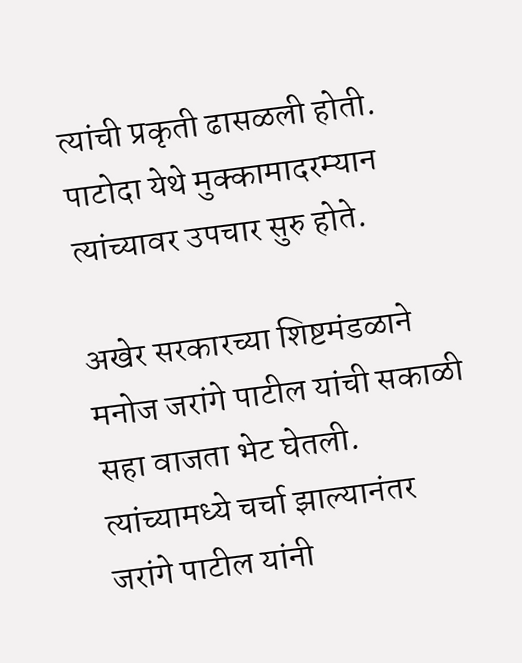त्यांची प्रकृती ढासळली होती. पाटोदा येथे मुक्कामादरम्यान त्यांच्यावर उपचार सुरु होते.

अखेर सरकारच्या शिष्टमंडळाने मनोज जरांगे पाटील यांची सकाळी सहा वाजता भेट घेतली. त्यांच्यामध्ये चर्चा झाल्यानंतर जरांगे पाटील यांनी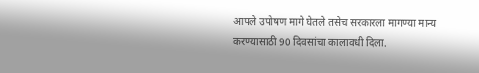आपले उपोषण मागे घेतले तसेच सरकारला मागण्या मान्य करण्यासाठी 90 दिवसांचा कालावधी दिला.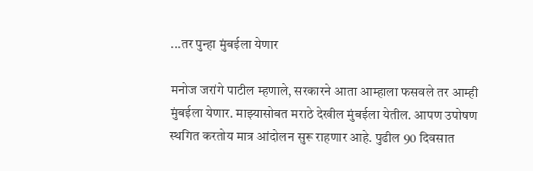...तर पुन्हा मुंबईला येणार

मनोज जरांगे पाटील म्हणाले, सरकारने आता आम्हाला फसवले तर आम्ही मुंबईला येणार. माझ्यासोबत मराठे देखील मुंबईला येतील. आपण उपोषण स्थगित करतोय मात्र आंदोलन सुरू राहणार आहे. पुढील 90 दिवसात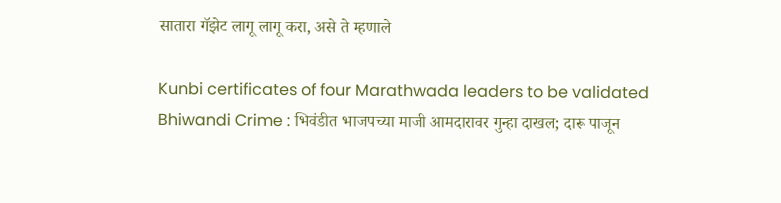सातारा गॅझेट लागू लागू करा, असे ते म्हणाले

Kunbi certificates of four Marathwada leaders to be validated
Bhiwandi Crime : भिवंडीत भाजपच्या माजी आमदारावर गुन्हा दाखल; दारू पाजून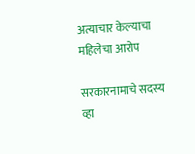अत्याचार केल्याचा महिलेचा आरोप

सरकारनामाचे सदस्य व्हा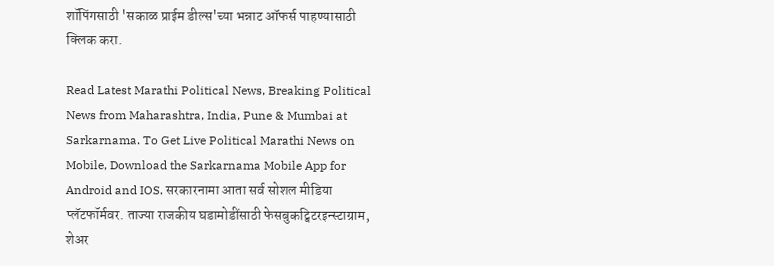शॉपिंगसाठी 'सकाळ प्राईम डील्स'च्या भन्नाट ऑफर्स पाहण्यासाठी क्लिक करा.

Read Latest Marathi Political News, Breaking Political News from Maharashtra, India, Pune & Mumbai at Sarkarnama. To Get Live Political Marathi News on Mobile, Download the Sarkarnama Mobile App for Android and IOS. सरकारनामा आता सर्व सोशल मीडिया प्लॅटफॉर्मवर. ताज्या राजकीय घडामोडींसाठी फेसबुकट्विटरइन्स्टाग्राम, शेअर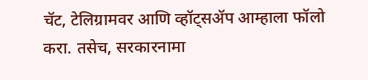चॅट, टेलिग्रामवर आणि व्हॉट्सॲप आम्हाला फॉलो करा. तसेच, सरकारनामा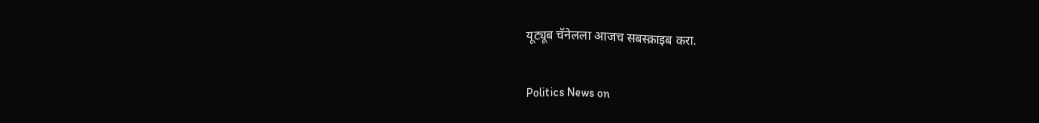यूट्यूब चॅनेलला आजच सबस्क्राइब करा.

Politics News on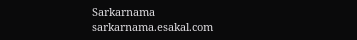Sarkarnama
sarkarnama.esakal.com